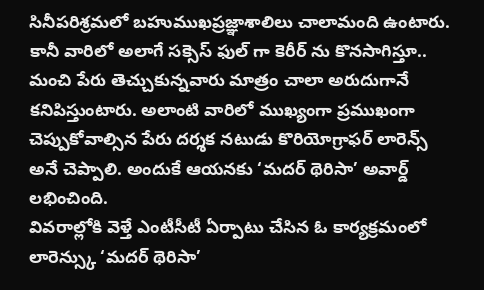సినీపరిశ్రమలో బహుముఖప్రజ్ఞాశాలిలు చాలామంది ఉంటారు. కానీ వారిలో అలాగే సక్సెస్ ఫుల్ గా కెరీర్ ను కొనసాగిస్తూ.. మంచి పేరు తెచ్చుకున్నవారు మాత్రం చాలా అరుదుగానే కనిపిస్తుంటారు. అలాంటి వారిలో ముఖ్యంగా ప్రముఖంగా చెప్పుకోవాల్సిన పేరు దర్శక నటుడు కొరియోగ్రాఫర్ లారెన్స్ అనే చెప్పాలి. అందుకే ఆయనకు ‘మదర్ థెరిసా’ అవార్డ్ లభించింది.
వివరాల్లోకి వెళ్తే ఎంటీసీటీ ఏర్పాటు చేసిన ఓ కార్యక్రమంలో లారెన్స్కు ‘మదర్ థెరిసా’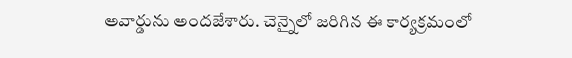అవార్డును అందజేశారు. చెన్నైలో జరిగిన ఈ కార్యక్రమంలో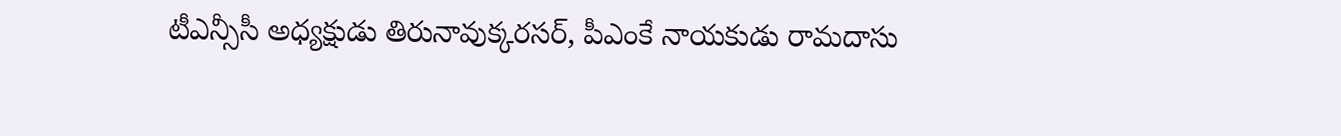టీఎన్సీసీ అధ్యక్షుడు తిరునావుక్కరసర్, పీఎంకే నాయకుడు రామదాసు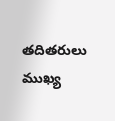తదితరులు ముఖ్య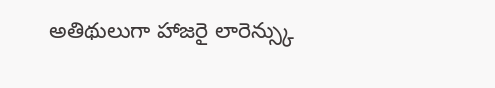అతిథులుగా హాజరై లారెన్స్కు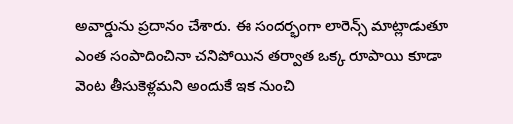అవార్డును ప్రదానం చేశారు. ఈ సందర్భంగా లారెన్స్ మాట్లాడుతూ ఎంత సంపాదించినా చనిపోయిన తర్వాత ఒక్క రూపాయి కూడా వెంట తీసుకెళ్లమని అందుకే ఇక నుంచి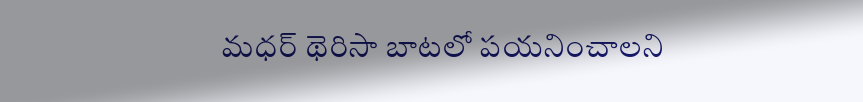మధర్ థెరిసా బాటలో పయనించాలని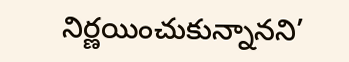నిర్ణయించుకున్నానని’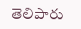తెలిపారు